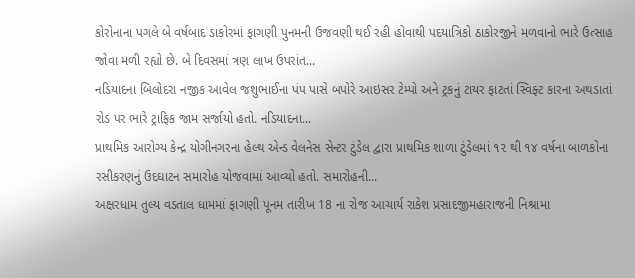કોરોનાના પગલે બે વર્ષબાદ ડાકોરમાં ફાગણી પુનમની ઉજવણી થઈ રહી હોવાથી પદયાત્રિકો ઠાકોરજીને મળવાનો ભારે ઉત્સાહ જોવા મળી રહ્યો છે. બે દિવસમાં ત્રણ લાખ ઉપરાંત...
નડિયાદના બિલોદરા નજીક આવેલ જશુભાઈના પંપ પાસે બપોરે આઇસર ટેમ્પો અને ટ્રકનું ટાયર ફાટતાં સ્વિફ્ટ કારના અથડાતાં રોડ પર ભારે ટ્રાફિક જામ સર્જાયો હતો. નડિયાદના...
પ્રાથમિક આરોગ્ય કેન્દ્ર યોગીનગરના હેલ્થ એન્ડ વેલનેસ સેન્ટર ટુંડેલ દ્વારા પ્રાથમિક શાળા ટુંડેલમાં ૧૨ થી ૧૪ વર્ષના બાળકોના રસીકરણનું ઉદઘાટન સમારોહ યોજવામાં આવ્યો હતો. સમારોહની...
અક્ષરધામ તુલ્ય વડતાલ ધામમાં ફાગણી પૂનમ તારીખ 18 ના રોજ આચાર્ય રાકેશ પ્રસાદજીમહારાજની નિશ્રામા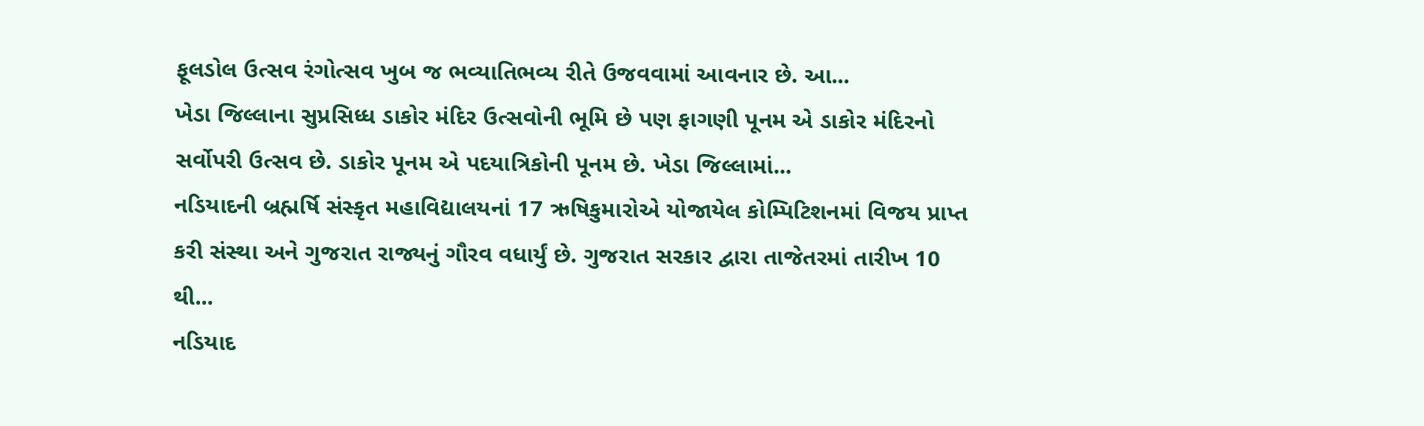ફૂલડોલ ઉત્સવ રંગોત્સવ ખુબ જ ભવ્યાતિભવ્ય રીતે ઉજવવામાં આવનાર છે. આ...
ખેડા જિલ્લાના સુપ્રસિધ્ધ ડાકોર મંદિર ઉત્સવોની ભૂમિ છે પણ ફાગણી પૂનમ એ ડાકોર મંદિરનો સર્વોપરી ઉત્સવ છે. ડાકોર પૂનમ એ પદયાત્રિકોની પૂનમ છે. ખેડા જિલ્લામાં...
નડિયાદની બ્રહ્મર્ષિ સંસ્કૃત મહાવિદ્યાલયનાં 17 ઋષિકુમારોએ યોજાયેલ કોમ્પિટિશનમાં વિજય પ્રાપ્ત કરી સંસ્થા અને ગુજરાત રાજ્યનું ગૌરવ વધાર્યું છે. ગુજરાત સરકાર દ્વારા તાજેતરમાં તારીખ 10 થી...
નડિયાદ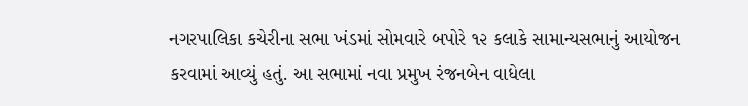નગરપાલિકા કચેરીના સભા ખંડમાં સોમવારે બપોરે ૧૨ કલાકે સામાન્યસભાનું આયોજન કરવામાં આવ્યું હતું. આ સભામાં નવા પ્રમુખ રંજનબેન વાધેલા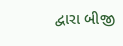દ્વારા બીજી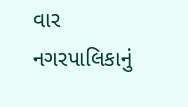વાર નગરપાલિકાનું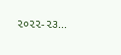૨૦૨૨-૨૩...